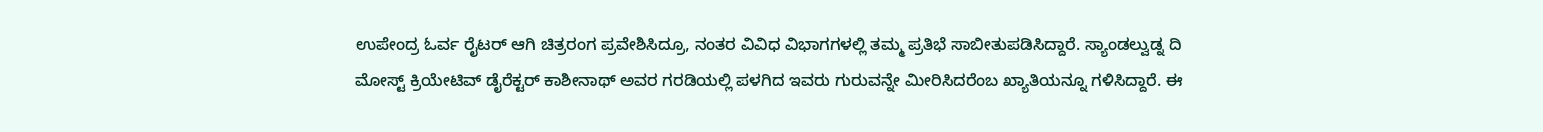ಉಪೇಂದ್ರ ಓರ್ವ ರೈಟರ್ ಆಗಿ ಚಿತ್ರರಂಗ ಪ್ರವೇಶಿಸಿದ್ರೂ, ನಂತರ ವಿವಿಧ ವಿಭಾಗಗಳಲ್ಲಿ ತಮ್ಮ ಪ್ರತಿಭೆ ಸಾಬೀತುಪಡಿಸಿದ್ದಾರೆ. ಸ್ಯಾಂಡಲ್ವುಡ್ನ ದಿ ಮೋಸ್ಟ್ ಕ್ರಿಯೇಟಿವ್ ಡೈರೆಕ್ಟರ್ ಕಾಶೀನಾಥ್ ಅವರ ಗರಡಿಯಲ್ಲಿ ಪಳಗಿದ ಇವರು ಗುರುವನ್ನೇ ಮೀರಿಸಿದರೆಂಬ ಖ್ಯಾತಿಯನ್ನೂ ಗಳಿಸಿದ್ದಾರೆ. ಈ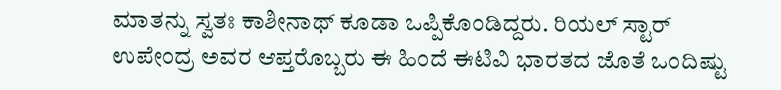ಮಾತನ್ನು ಸ್ವತಃ ಕಾಶೀನಾಥ್ ಕೂಡಾ ಒಪ್ಪಿಕೊಂಡಿದ್ದರು. ರಿಯಲ್ ಸ್ಟಾರ್ ಉಪೇಂದ್ರ ಅವರ ಆಪ್ತರೊಬ್ಬರು ಈ ಹಿಂದೆ ಈಟಿವಿ ಭಾರತದ ಜೊತೆ ಒಂದಿಷ್ಟು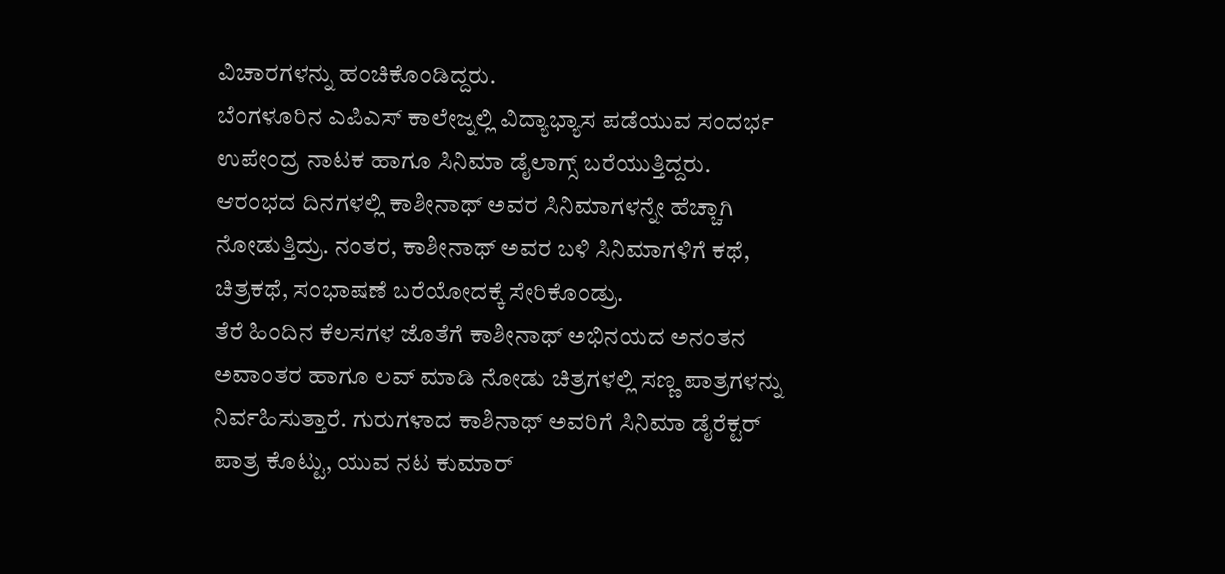ವಿಚಾರಗಳನ್ನು ಹಂಚಿಕೊಂಡಿದ್ದರು.
ಬೆಂಗಳೂರಿನ ಎಪಿಎಸ್ ಕಾಲೇಜ್ನಲ್ಲಿ ವಿದ್ಯಾಭ್ಯಾಸ ಪಡೆಯುವ ಸಂದರ್ಭ ಉಪೇಂದ್ರ ನಾಟಕ ಹಾಗೂ ಸಿನಿಮಾ ಡೈಲಾಗ್ಸ್ ಬರೆಯುತ್ತಿದ್ದರು. ಆರಂಭದ ದಿನಗಳಲ್ಲಿ ಕಾಶೀನಾಥ್ ಅವರ ಸಿನಿಮಾಗಳನ್ನೇ ಹೆಚ್ಚಾಗಿ ನೋಡುತ್ತಿದ್ರು. ನಂತರ, ಕಾಶೀನಾಥ್ ಅವರ ಬಳಿ ಸಿನಿಮಾಗಳಿಗೆ ಕಥೆ, ಚಿತ್ರಕಥೆ, ಸಂಭಾಷಣೆ ಬರೆಯೋದಕ್ಕೆ ಸೇರಿಕೊಂಡ್ರು.
ತೆರೆ ಹಿಂದಿನ ಕೆಲಸಗಳ ಜೊತೆಗೆ ಕಾಶೀನಾಥ್ ಅಭಿನಯದ ಅನಂತನ ಅವಾಂತರ ಹಾಗೂ ಲವ್ ಮಾಡಿ ನೋಡು ಚಿತ್ರಗಳಲ್ಲಿ ಸಣ್ಣ ಪಾತ್ರಗಳನ್ನು ನಿರ್ವಹಿಸುತ್ತಾರೆ. ಗುರುಗಳಾದ ಕಾಶಿನಾಥ್ ಅವರಿಗೆ ಸಿನಿಮಾ ಡೈರೆಕ್ಟರ್ ಪಾತ್ರ ಕೊಟ್ಟು, ಯುವ ನಟ ಕುಮಾರ್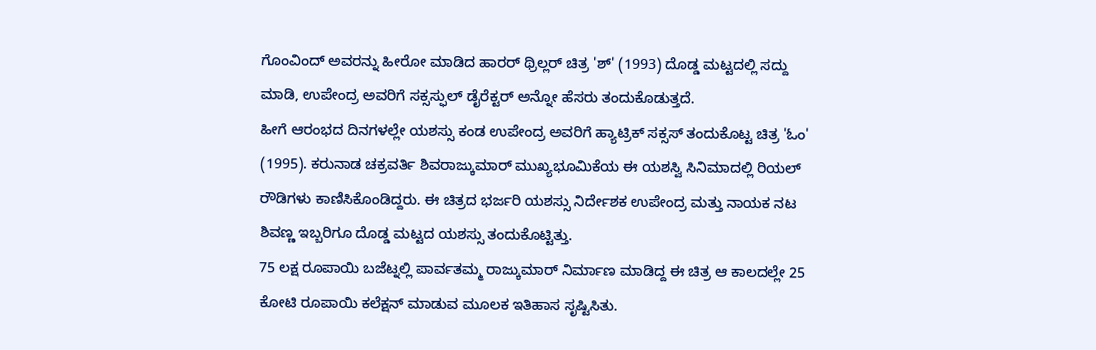ಗೊಂವಿಂದ್ ಅವರನ್ನು ಹೀರೋ ಮಾಡಿದ ಹಾರರ್ ಥ್ರಿಲ್ಲರ್ ಚಿತ್ರ 'ಶ್' (1993) ದೊಡ್ಡ ಮಟ್ಟದಲ್ಲಿ ಸದ್ದು ಮಾಡಿ, ಉಪೇಂದ್ರ ಅವರಿಗೆ ಸಕ್ಸಸ್ಫುಲ್ ಡೈರೆಕ್ಟರ್ ಅನ್ನೋ ಹೆಸರು ತಂದುಕೊಡುತ್ತದೆ.
ಹೀಗೆ ಆರಂಭದ ದಿನಗಳಲ್ಲೇ ಯಶಸ್ಸು ಕಂಡ ಉಪೇಂದ್ರ ಅವರಿಗೆ ಹ್ಯಾಟ್ರಿಕ್ ಸಕ್ಸಸ್ ತಂದುಕೊಟ್ಟ ಚಿತ್ರ 'ಓಂ' (1995). ಕರುನಾಡ ಚಕ್ರವರ್ತಿ ಶಿವರಾಜ್ಕುಮಾರ್ ಮುಖ್ಯಭೂಮಿಕೆಯ ಈ ಯಶಸ್ವಿ ಸಿನಿಮಾದಲ್ಲಿ ರಿಯಲ್ ರೌಡಿಗಳು ಕಾಣಿಸಿಕೊಂಡಿದ್ದರು. ಈ ಚಿತ್ರದ ಭರ್ಜರಿ ಯಶಸ್ಸು ನಿರ್ದೇಶಕ ಉಪೇಂದ್ರ ಮತ್ತು ನಾಯಕ ನಟ ಶಿವಣ್ಣ ಇಬ್ಬರಿಗೂ ದೊಡ್ಡ ಮಟ್ಟದ ಯಶಸ್ಸು ತಂದುಕೊಟ್ಟಿತ್ತು.
75 ಲಕ್ಷ ರೂಪಾಯಿ ಬಜೆಟ್ನಲ್ಲಿ ಪಾರ್ವತಮ್ಮ ರಾಜ್ಕುಮಾರ್ ನಿರ್ಮಾಣ ಮಾಡಿದ್ದ ಈ ಚಿತ್ರ ಆ ಕಾಲದಲ್ಲೇ 25 ಕೋಟಿ ರೂಪಾಯಿ ಕಲೆಕ್ಷನ್ ಮಾಡುವ ಮೂಲಕ ಇತಿಹಾಸ ಸೃಷ್ಟಿಸಿತು.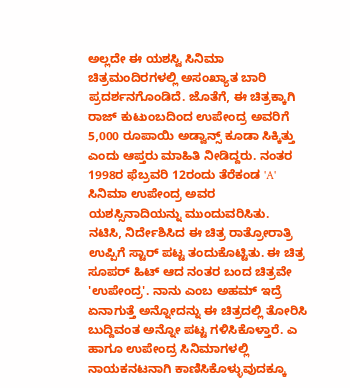ಅಲ್ಲದೇ ಈ ಯಶಸ್ವಿ ಸಿನಿಮಾ ಚಿತ್ರಮಂದಿರಗಳಲ್ಲಿ ಅಸಂಖ್ಯಾತ ಬಾರಿ ಪ್ರದರ್ಶನಗೊಂಡಿದೆ. ಜೊತೆಗೆ, ಈ ಚಿತ್ರಕ್ಕಾಗಿ ರಾಜ್ ಕುಟುಂಬದಿಂದ ಉಪೇಂದ್ರ ಅವರಿಗೆ 5,000 ರೂಪಾಯಿ ಅಡ್ವಾನ್ಸ್ ಕೂಡಾ ಸಿಕ್ಕಿತ್ತು ಎಂದು ಆಪ್ತರು ಮಾಹಿತಿ ನೀಡಿದ್ದರು. ನಂತರ 1998ರ ಫೆಬ್ರವರಿ 12ರಂದು ತೆರೆಕಂಡ 'A' ಸಿನಿಮಾ ಉಪೇಂದ್ರ ಅವರ ಯಶಸ್ಸಿನಾದಿಯನ್ನು ಮುಂದುವರಿಸಿತು.
ನಟಿಸಿ, ನಿರ್ದೇಶಿಸಿದ ಈ ಚಿತ್ರ ರಾತ್ರೋರಾತ್ರಿ ಉಪ್ಪಿಗೆ ಸ್ಟಾರ್ ಪಟ್ಟ ತಂದುಕೊಟ್ಟಿತು. ಈ ಚಿತ್ರ ಸೂಪರ್ ಹಿಟ್ ಆದ ನಂತರ ಬಂದ ಚಿತ್ರವೇ 'ಉಪೇಂದ್ರ'. ನಾನು ಎಂಬ ಅಹಮ್ ಇದ್ರೆ ಏನಾಗುತ್ತೆ ಅನ್ನೋದನ್ನು ಈ ಚಿತ್ರದಲ್ಲಿ ತೋರಿಸಿ ಬುದ್ದಿವಂತ ಅನ್ನೋ ಪಟ್ಟ ಗಳಿಸಿಕೊಳ್ತಾರೆ. ಎ ಹಾಗೂ ಉಪೇಂದ್ರ ಸಿನಿಮಾಗಳಲ್ಲಿ ನಾಯಕನಟನಾಗಿ ಕಾಣಿಸಿಕೊಳ್ಳುವುದಕ್ಕೂ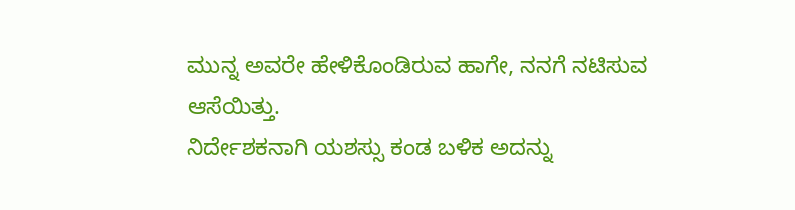ಮುನ್ನ ಅವರೇ ಹೇಳಿಕೊಂಡಿರುವ ಹಾಗೇ, ನನಗೆ ನಟಿಸುವ ಆಸೆಯಿತ್ತು.
ನಿರ್ದೇಶಕನಾಗಿ ಯಶಸ್ಸು ಕಂಡ ಬಳಿಕ ಅದನ್ನು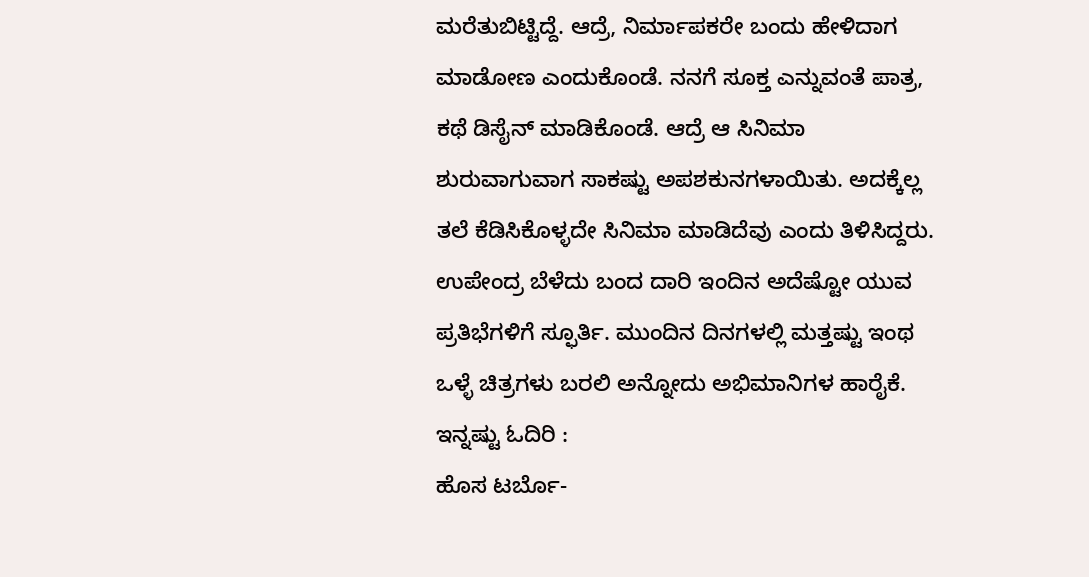ಮರೆತುಬಿಟ್ಟಿದ್ದೆ. ಆದ್ರೆ, ನಿರ್ಮಾಪಕರೇ ಬಂದು ಹೇಳಿದಾಗ ಮಾಡೋಣ ಎಂದುಕೊಂಡೆ. ನನಗೆ ಸೂಕ್ತ ಎನ್ನುವಂತೆ ಪಾತ್ರ, ಕಥೆ ಡಿಸೈನ್ ಮಾಡಿಕೊಂಡೆ. ಆದ್ರೆ ಆ ಸಿನಿಮಾ ಶುರುವಾಗುವಾಗ ಸಾಕಷ್ಟು ಅಪಶಕುನಗಳಾಯಿತು. ಅದಕ್ಕೆಲ್ಲ ತಲೆ ಕೆಡಿಸಿಕೊಳ್ಳದೇ ಸಿನಿಮಾ ಮಾಡಿದೆವು ಎಂದು ತಿಳಿಸಿದ್ದರು.
ಉಪೇಂದ್ರ ಬೆಳೆದು ಬಂದ ದಾರಿ ಇಂದಿನ ಅದೆಷ್ಟೋ ಯುವ ಪ್ರತಿಭೆಗಳಿಗೆ ಸ್ಫೂರ್ತಿ. ಮುಂದಿನ ದಿನಗಳಲ್ಲಿ ಮತ್ತಷ್ಟು ಇಂಥ ಒಳ್ಳೆ ಚಿತ್ರಗಳು ಬರಲಿ ಅನ್ನೋದು ಅಭಿಮಾನಿಗಳ ಹಾರೈಕೆ.
ಇನ್ನಷ್ಟು ಓದಿರಿ :
ಹೊಸ ಟರ್ಬೊ-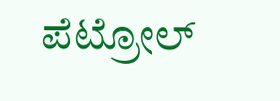ಪೆಟ್ರೋಲ್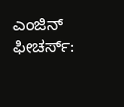ಎಂಜಿನ್ ಫೀಚರ್ಸ್: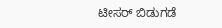ಟೀಸರ್ ಬಿಡುಗಡೆ